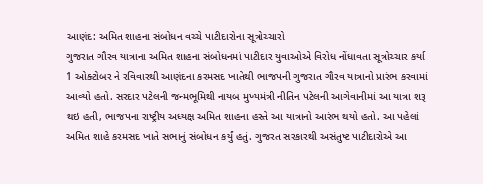આણંદ: અમિત શાહના સંબોધન વચ્ચે પાટીદારોના સૂત્રોચ્ચારો
ગુજરાત ગૌરવ યાત્રાના અમિત શાહના સંબોધનમાં પાટીદાર યુવાઓએ વિરોધ નોંધાવતા સૂત્રોચ્ચાર કર્યા
1 ઓક્ટોબર ને રવિવારથી આણંદના કરમસદ ખાતેથી ભાજપની ગુજરાત ગૌરવ યાત્રાનો પ્રારંભ કરવામાં આવ્યો હતો. સરદાર પટેલની જન્મભૂમિથી નાયબ મુખ્યમંત્રી નીતિન પટેલની આગેવાનીમાં આ યાત્રા શરૂ થઇ હતી, ભાજપના રાષ્ટ્રીય અધ્યક્ષ અમિત શાહના હસ્તે આ યાત્રાનો આરંભ થયો હતો. આ પહેલાં અમિત શાહે કરમસદ ખાતે સભાનું સંબોધન કર્યું હતું. ગુજરત સરકારથી અસંતુષ્ટ પાટીદારોએ આ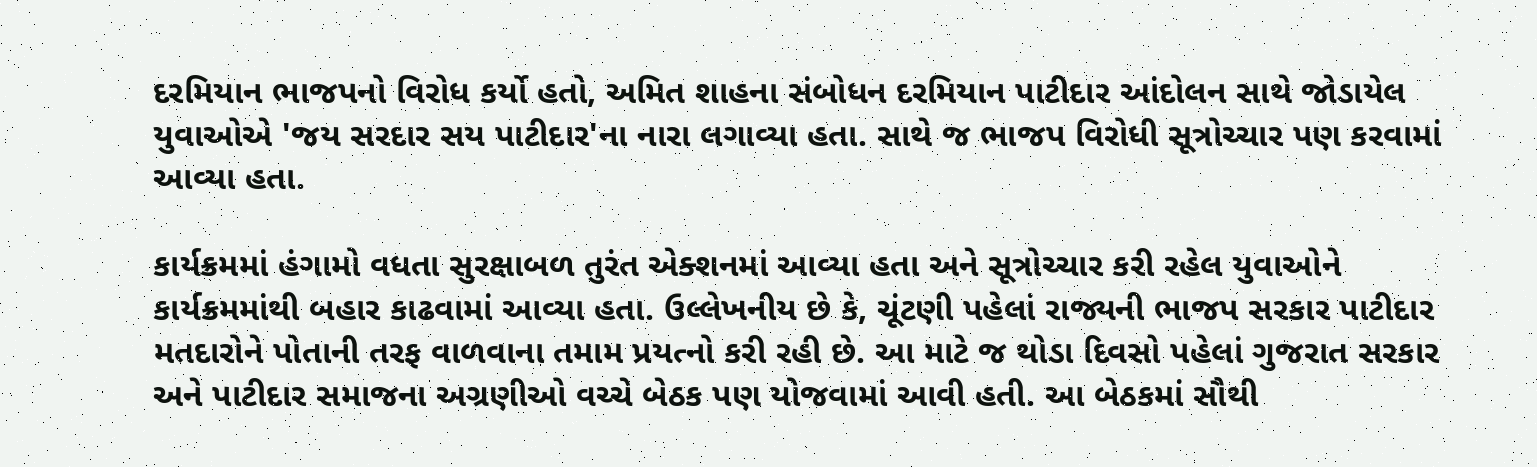દરમિયાન ભાજપનો વિરોધ કર્યો હતો, અમિત શાહના સંબોધન દરમિયાન પાટીદાર આંદોલન સાથે જોડાયેલ યુવાઓએ 'જય સરદાર સય પાટીદાર'ના નારા લગાવ્યા હતા. સાથે જ ભાજપ વિરોધી સૂત્રોચ્ચાર પણ કરવામાં આવ્યા હતા.

કાર્યક્રમમાં હંગામો વધતા સુરક્ષાબળ તુરંત એક્શનમાં આવ્યા હતા અને સૂત્રોચ્ચાર કરી રહેલ યુવાઓને કાર્યક્રમમાંથી બહાર કાઢવામાં આવ્યા હતા. ઉલ્લેખનીય છે કે, ચૂંટણી પહેલાં રાજ્યની ભાજપ સરકાર પાટીદાર મતદારોને પોતાની તરફ વાળવાના તમામ પ્રયત્નો કરી રહી છે. આ માટે જ થોડા દિવસો પહેલાં ગુજરાત સરકાર અને પાટીદાર સમાજના અગ્રણીઓ વચ્ચે બેઠક પણ યોજવામાં આવી હતી. આ બેઠકમાં સૌથી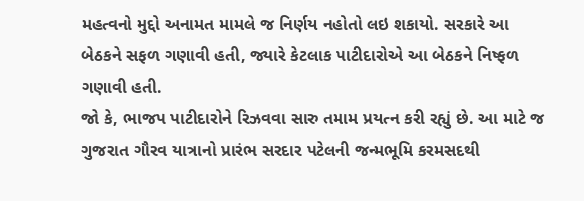મહત્વનો મુદ્દો અનામત મામલે જ નિર્ણય નહોતો લઇ શકાયો. સરકારે આ બેઠકને સફળ ગણાવી હતી, જ્યારે કેટલાક પાટીદારોએ આ બેઠકને નિષ્ફળ ગણાવી હતી.
જો કે, ભાજપ પાટીદારોને રિઝવવા સારુ તમામ પ્રયત્ન કરી રહ્યું છે. આ માટે જ ગુજરાત ગૌરવ યાત્રાનો પ્રારંભ સરદાર પટેલની જન્મભૂમિ કરમસદથી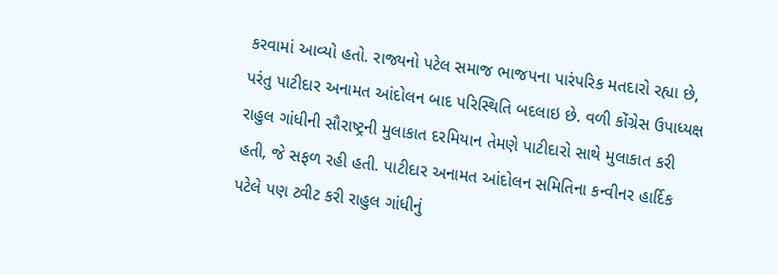કરવામાં આવ્યો હતો. રાજ્યનો પટેલ સમાજ ભાજપના પારંપરિક મતદારો રહ્યા છે, પરંતુ પાટીદાર અનામત આંદોલન બાદ પરિસ્થિતિ બદલાઇ છે. વળી કોંગ્રેસ ઉપાધ્યક્ષ રાહુલ ગાંધીની સૌરાષ્ટ્રની મુલાકાત દરમિયાન તેમણે પાટીદારો સાથે મુલાકાત કરી હતી, જે સફળ રહી હતી. પાટીદાર અનામત આંદોલન સમિતિના કન્વીનર હાર્દિક પટેલે પણ ટ્વીટ કરી રાહુલ ગાંધીનું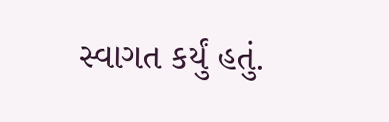સ્વાગત કર્યું હતું.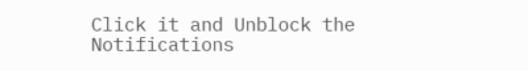Click it and Unblock the Notifications